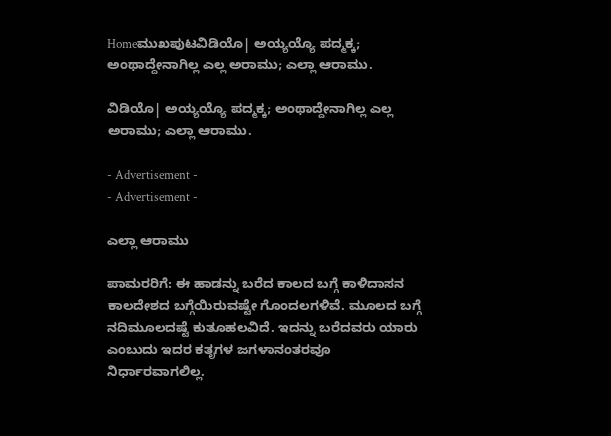Homeಮುಖಪುಟವಿಡಿಯೊ| ಅಯ್ಯಯ್ಯೊ ಪದ್ಮಕ್ಕ; ಅಂಥಾದ್ದೇನಾಗಿಲ್ಲ ಎಲ್ಲ ಅರಾಮು; ಎಲ್ಲಾ ಆರಾಮು.

ವಿಡಿಯೊ| ಅಯ್ಯಯ್ಯೊ ಪದ್ಮಕ್ಕ; ಅಂಥಾದ್ದೇನಾಗಿಲ್ಲ ಎಲ್ಲ ಅರಾಮು; ಎಲ್ಲಾ ಆರಾಮು.

- Advertisement -
- Advertisement -

ಎಲ್ಲಾ ಆರಾಮು

ಪಾಮರರಿಗೆ: ಈ ಹಾಡನ್ನು ಬರೆದ ಕಾಲದ ಬಗ್ಗೆ ಕಾಳಿದಾಸನ ಕಾಲದೇಶದ ಬಗ್ಗೆಯಿರುವಷ್ಟೇ ಗೊಂದಲಗಳಿವೆ. ಮೂಲದ ಬಗ್ಗೆ ನದಿಮೂಲದಷ್ಟೆ ಕುತೂಹಲವಿದೆ. ಇದನ್ನು ಬರೆದವರು ಯಾರು ಎಂಬುದು ಇದರ ಕತೃಗಳ ಜಗಳಾನಂತರವೂ ನಿರ್ಧಾರವಾಗಲಿಲ್ಲ.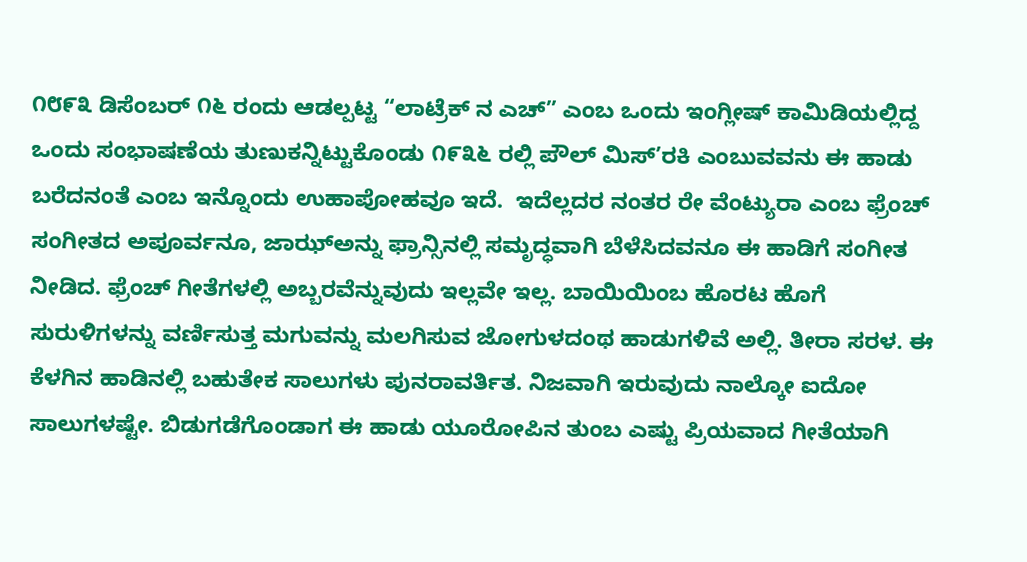೧೮೯೩ ಡಿಸೆಂಬರ್ ೧೬ ರಂದು ಆಡಲ್ಪಟ್ಟ “ಲಾಟ್ರೆಕ್ ನ ಎಚ್” ಎಂಬ ಒಂದು ಇಂಗ್ಲೀಷ್ ಕಾಮಿಡಿಯಲ್ಲಿದ್ದ ಒಂದು ಸಂಭಾಷಣೆಯ ತುಣುಕನ್ನಿಟ್ಟುಕೊಂಡು ೧೯೩೬ ರಲ್ಲಿ ಪೌಲ್ ಮಿಸ್’ರಕಿ ಎಂಬುವವನು ಈ ಹಾಡು ಬರೆದನಂತೆ ಎಂಬ ಇನ್ನೊಂದು ಉಹಾಪೋಹವೂ ಇದೆ.  ಇದೆಲ್ಲದರ ನಂತರ ರೇ ವೆಂಟ್ಯುರಾ ಎಂಬ ಫ್ರೆಂಚ್ ಸಂಗೀತದ ಅಪೂರ್ವನೂ, ಜಾಝ್‌ಅನ್ನು ಫ್ರಾನ್ಸಿನಲ್ಲಿ ಸಮೃದ್ಧವಾಗಿ ಬೆಳೆಸಿದವನೂ ಈ ಹಾಡಿಗೆ ಸಂಗೀತ ನೀಡಿದ. ಫ್ರೆಂಚ್ ಗೀತೆಗಳಲ್ಲಿ ಅಬ್ಬರವೆನ್ನುವುದು ಇಲ್ಲವೇ ಇಲ್ಲ. ಬಾಯಿಯಿಂಬ ಹೊರಟ ಹೊಗೆ ಸುರುಳಿಗಳನ್ನು ವರ್ಣಿಸುತ್ತ ಮಗುವನ್ನು ಮಲಗಿಸುವ ಜೋಗುಳದಂಥ ಹಾಡುಗಳಿವೆ ಅಲ್ಲಿ. ತೀರಾ ಸರಳ. ಈ ಕೆಳಗಿನ ಹಾಡಿನಲ್ಲಿ ಬಹುತೇಕ ಸಾಲುಗಳು ಪುನರಾವರ್ತಿತ. ನಿಜವಾಗಿ ಇರುವುದು ನಾಲ್ಕೋ ಐದೋ ಸಾಲುಗಳಷ್ಟೇ. ಬಿಡುಗಡೆಗೊಂಡಾಗ ಈ ಹಾಡು ಯೂರೋಪಿನ ತುಂಬ ಎಷ್ಟು ಪ್ರಿಯವಾದ ಗೀತೆಯಾಗಿ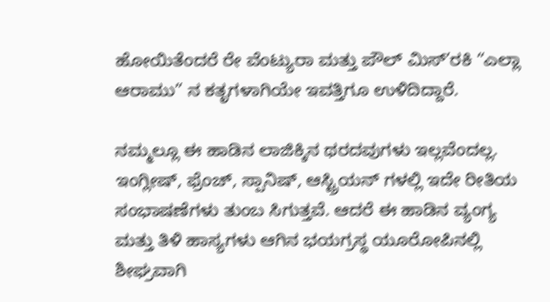ಹೋಯಿತೆಂದರೆ ರೇ ವೆಂಟ್ಯುರಾ ಮತ್ತು ಪೌಲ್ ಮಿಸ್’ರಕಿ “ಎಲ್ಲಾ ಆರಾಮು” ನ ಕತೃಗಳಾಗಿಯೇ ಇವತ್ತಿಗೂ ಉಳಿದಿದ್ದಾರೆ.

ನಮ್ಮಲ್ಲೂ ಈ ಹಾಡಿನ ಲಾಜಿಕ್ಕಿನ ಥರದವುಗಳು ಇಲ್ಲವೆಂದಲ್ಲ. ಇಂಗ್ಲೀಷ್, ಫ್ರೆಂಚ್, ಸ್ಪಾನಿಷ್, ಆಸ್ಟ್ರಿಯನ್ ಗಳಲ್ಲಿ ಇದೇ ರೀತಿಯ ಸಂಭಾಷಣೆಗಳು ತುಂಬ ಸಿಗುತ್ತವೆ. ಆದರೆ ಈ ಹಾಡಿನ ವ್ಯಂಗ್ಯ ಮತ್ತು ತಿಳಿ ಹಾಸ್ಯಗಳು ಆಗಿನ ಭಯಗ್ರಸ್ಥ ಯೂರೋಪಿನಲ್ಲಿ ಶೀಘ್ರವಾಗಿ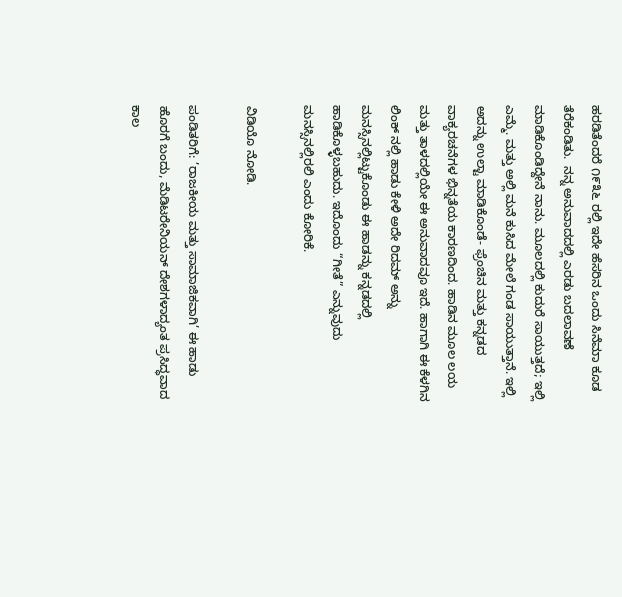ಹರಡಿತೆಂದರೆ ೧೯೩೬ ರಲ್ಲಿ ಇದೇ ಹೆಸರಿನ ಒಂದು ಸಿನೆಮಾ ಕೂಡ ತೆರೆಕಂಡಿತು.  ನನ್ನ ಅನುವಾದದಲ್ಲಿ ಎರಡು ಬದಲಾವಣೆ ಮಾಡಿಕೊಂಡಿದ್ದೇನೆ ನಾನು. ಮೂಲದಲ್ಲಿ ಕುದುರೆ ಸಾಯುತ್ತದೆ; ಇಲ್ಲಿ ಎಮ್ಮೆ. ಮತ್ತು ಅಲ್ಲಿ ಮನೆ ಕುಸಿದ ಮೇಲೆ ಗಂಡ ಸಾಯುತ್ತಾನೆ. ಇಲ್ಲಿ ಅದನ್ನು ಉಲ್ಟಾ ಮಾಡಿಕೊಂಡೆ- ಫ್ರೆಂಚಿನ ಮತ್ತು ಕನ್ನಡದ ವಾಕ್ಯರಚನೆಗಳ ಭಿನ್ನತೆಯ ಕಾರಣದಿಂದ. ಹಾಡಿನ ಮೂಲ ಲಯ ಮತ್ತು ತಾಳದಲ್ಲಿಯೇ ಈ ಅನುವಾದವೂ ಇದೆ. ಹಾಗಾಗಿ ಈ ಕೆಳಗಿನ ಲಿಂಕ್ ನಲ್ಲಿ ಹಾಡು ಕೇಳಿ ಅದೇ ರಿದಮ್ ಅನ್ನು ಮನಸ್ಸಿನಲ್ಲಿಟ್ಟುಕೊಂಡು ಈ ಹಾಡನ್ನು ಕನ್ನಡದಲ್ಲಿ ಹಾಡಿಕೊಳ್ಳಬಹುದು. ಇದೊಂದು “ಗೀತೆ” ಎನ್ನುವುದು ಮನಸ್ಸಿನಲ್ಲಿರಲಿ ಎಂದು ಕೋರಿಕೆ.

ವಿಡಿಯೊ ನೋಡಿ.

ಪಂಡಿತರಿಗೆ: ’ರಾಜಕೀಯ ಮತ್ತು ಸಾಮಾಜಿಕವಾಗಿ’ ಈ ಹಾಡು ಹೊರಗೆ ಬಂದು, ಮೆಡಿಟರೇನಿಯನ್ ದೇಶಗಳಾದ್ಯಂತ ಪ್ರಸಿದ್ಧವಾದ ಕಾಲ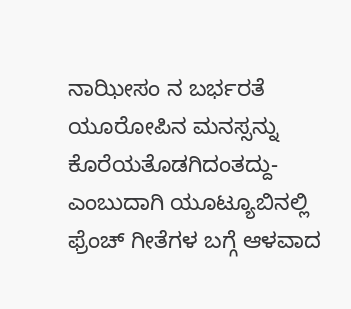ನಾಝೀಸಂ ನ ಬರ್ಭರತೆ ಯೂರೋಪಿನ ಮನಸ್ಸನ್ನು ಕೊರೆಯತೊಡಗಿದಂತದ್ದು- ಎಂಬುದಾಗಿ ಯೂಟ್ಯೂಬಿನಲ್ಲಿ ಫ್ರೆಂಚ್ ಗೀತೆಗಳ ಬಗ್ಗೆ ಆಳವಾದ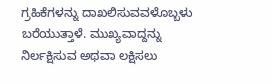ಗ್ರಹಿಕೆಗಳನ್ನು ದಾಖಲಿಸುವವಳೊಬ್ಬಳು ಬರೆಯುತ್ತಾಳೆ. ಮುಖ್ಯವಾದ್ದನ್ನು ನಿರ್ಲಕ್ಷಿಸುವ ಅಥವಾ ಲಕ್ಷಿಸಲು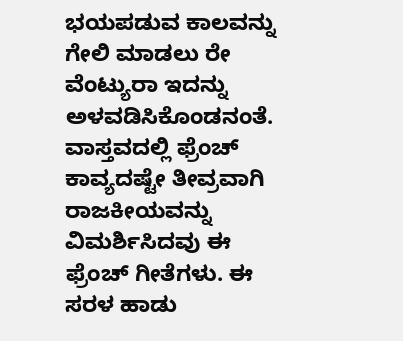ಭಯಪಡುವ ಕಾಲವನ್ನು ಗೇಲಿ ಮಾಡಲು ರೇ ವೆಂಟ್ಯುರಾ ಇದನ್ನು ಅಳವಡಿಸಿಕೊಂಡನಂತೆ. ವಾಸ್ತವದಲ್ಲಿ ಫ್ರೆಂಚ್ ಕಾವ್ಯದಷ್ಟೇ ತೀವ್ರವಾಗಿ ರಾಜಕೀಯವನ್ನು ವಿಮರ್ಶಿಸಿದವು ಈ ಫ್ರೆಂಚ್ ಗೀತೆಗಳು. ಈ ಸರಳ ಹಾಡು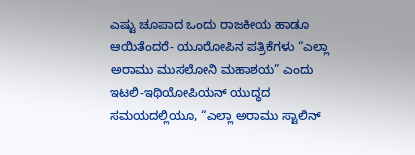ಎಷ್ಟು ಚೂಪಾದ ಒಂದು ರಾಜಕೀಯ ಹಾಡೂ ಆಯಿತೆಂದರೆ- ಯೂರೋಪಿನ ಪತ್ರಿಕೆಗಳು “ಎಲ್ಲಾ ಅರಾಮು ಮುಸಲೋನಿ ಮಹಾಶಯ” ಎಂದು ಇಟಲಿ-ಇಥಿಯೋಪಿಯನ್ ಯುದ್ಧದ ಸಮಯದಲ್ಲಿಯೂ, “ಎಲ್ಲಾ ಅರಾಮು ಸ್ಟಾಲಿನ್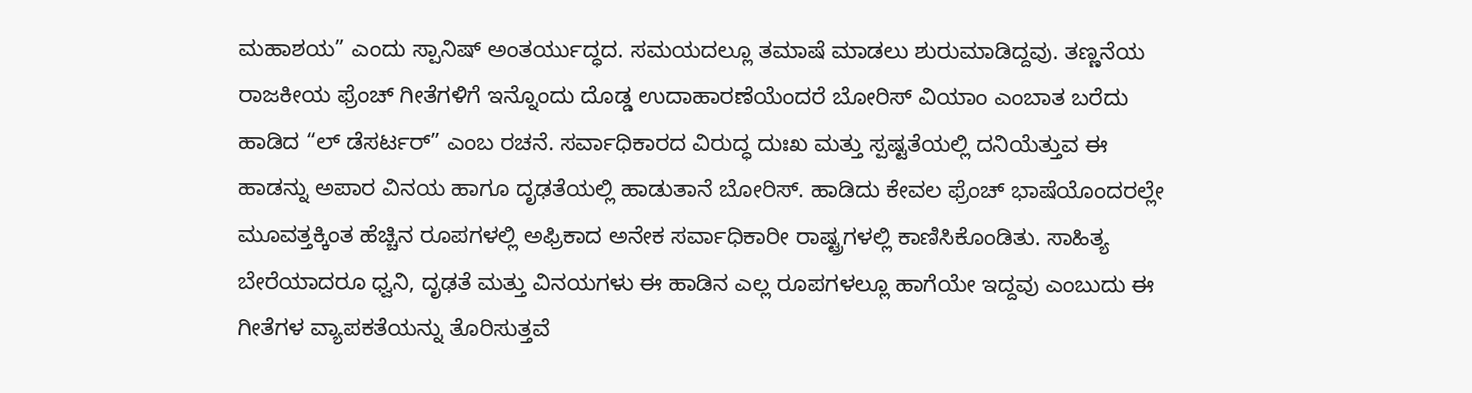ಮಹಾಶಯ” ಎಂದು ಸ್ಪಾನಿಷ್ ಅಂತರ್ಯುದ್ಧದ. ಸಮಯದಲ್ಲೂ ತಮಾಷೆ ಮಾಡಲು ಶುರುಮಾಡಿದ್ದವು. ತಣ್ಣನೆಯ ರಾಜಕೀಯ ಫ್ರೆಂಚ್ ಗೀತೆಗಳಿಗೆ ಇನ್ನೊಂದು ದೊಡ್ಡ ಉದಾಹಾರಣೆಯೆಂದರೆ ಬೋರಿಸ್ ವಿಯಾಂ ಎಂಬಾತ ಬರೆದು ಹಾಡಿದ “ಲ್ ಡೆಸರ್ಟರ್” ಎಂಬ ರಚನೆ. ಸರ್ವಾಧಿಕಾರದ ವಿರುದ್ಧ ದುಃಖ ಮತ್ತು ಸ್ಪಷ್ಟತೆಯಲ್ಲಿ ದನಿಯೆತ್ತುವ ಈ ಹಾಡನ್ನು ಅಪಾರ ವಿನಯ ಹಾಗೂ ದೃಢತೆಯಲ್ಲಿ ಹಾಡುತಾನೆ ಬೋರಿಸ್. ಹಾಡಿದು ಕೇವಲ ಫ್ರೆಂಚ್ ಭಾಷೆಯೊಂದರಲ್ಲೇ ಮೂವತ್ತಕ್ಕಿಂತ ಹೆಚ್ಚಿನ ರೂಪಗಳಲ್ಲಿ ಅಫ್ರಿಕಾದ ಅನೇಕ ಸರ್ವಾಧಿಕಾರೀ ರಾಷ್ಟ್ರಗಳಲ್ಲಿ ಕಾಣಿಸಿಕೊಂಡಿತು. ಸಾಹಿತ್ಯ ಬೇರೆಯಾದರೂ ಧ್ವನಿ, ದೃಢತೆ ಮತ್ತು ವಿನಯಗಳು ಈ ಹಾಡಿನ ಎಲ್ಲ ರೂಪಗಳಲ್ಲೂ ಹಾಗೆಯೇ ಇದ್ದವು ಎಂಬುದು ಈ ಗೀತೆಗಳ ವ್ಯಾಪಕತೆಯನ್ನು ತೊರಿಸುತ್ತವೆ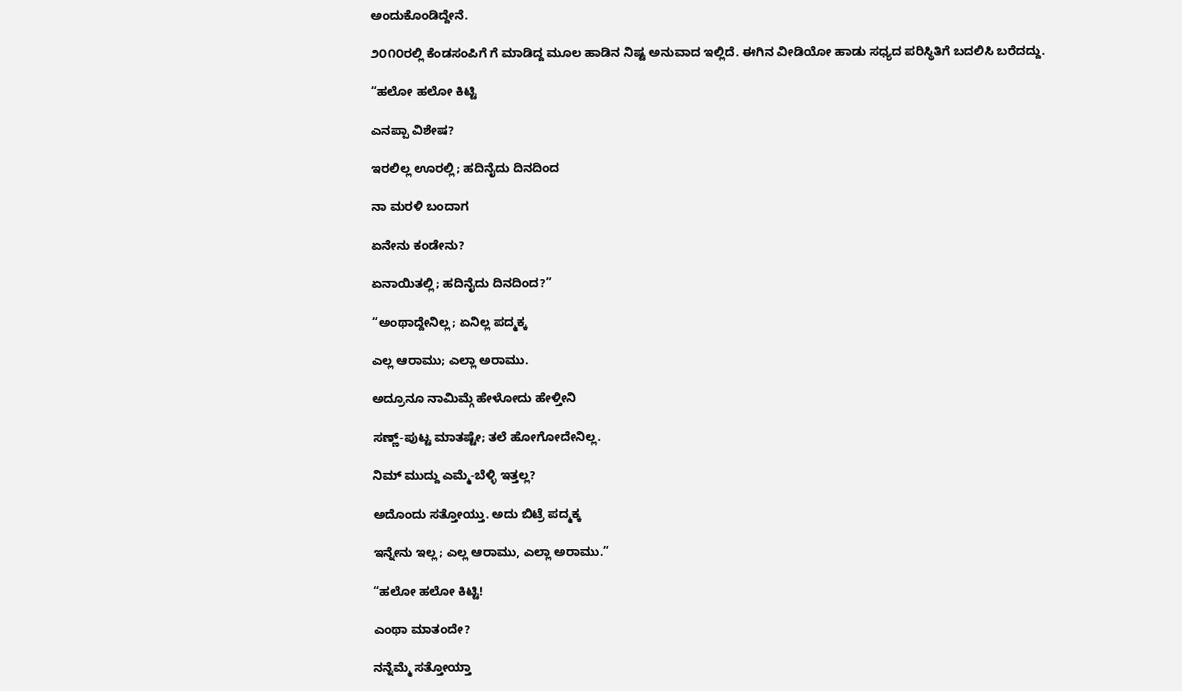ಅಂದುಕೊಂಡಿದ್ದೇನೆ.

೨೦೧೦ರಲ್ಲಿ ಕೆಂಡಸಂಪಿಗೆ ಗೆ ಮಾಡಿದ್ದ ಮೂಲ ಹಾಡಿನ ನಿಷ್ಟ ಅನುವಾದ ಇಲ್ಲಿದೆ. ಈಗಿನ ವೀಡಿಯೋ ಹಾಡು ಸಧ್ಯದ ಪರಿಸ್ಥಿತಿಗೆ ಬದಲಿಸಿ ಬರೆದದ್ದು.

“ಹಲೋ ಹಲೋ ಕಿಟ್ಟಿ

ಎನಪ್ಪಾ ವಿಶೇಷ?

ಇರಲಿಲ್ಲ ಊರಲ್ಲಿ; ಹದಿನೈದು ದಿನದಿಂದ

ನಾ ಮರಳಿ ಬಂದಾಗ

ಏನೇನು ಕಂಡೇನು?

ಏನಾಯಿತಲ್ಲಿ; ಹದಿನೈದು ದಿನದಿಂದ?”

“ಅಂಥಾದ್ದೇನಿಲ್ಲ; ಏನಿಲ್ಲ ಪದ್ಮಕ್ಕ

ಎಲ್ಲ ಆರಾಮು; ಎಲ್ಲಾ ಅರಾಮು.

ಅದ್ರೂನೂ ನಾಮಿಮ್ಗೆ ಹೇಳೋದು ಹೇಳ್ತೀನಿ

ಸಣ್ಣ್-ಪುಟ್ಟ ಮಾತಷ್ಟೇ; ತಲೆ ಹೋಗೋದೇನಿಲ್ಲ.

ನಿಮ್ ಮುದ್ದು ಎಮ್ಮೆ-ಬೆಳ್ಳಿ ಇತ್ತಲ್ಲ?

ಅದೊಂದು ಸತ್ತೋಯ್ತು. ಅದು ಬಿಟ್ರೆ ಪದ್ಮಕ್ಕ

ಇನ್ನೇನು ಇಲ್ಲ; ಎಲ್ಲ ಆರಾಮು, ಎಲ್ಲಾ ಅರಾಮು.”

“ಹಲೋ ಹಲೋ ಕಿಟ್ಟಿ!

ಎಂಥಾ ಮಾತಂದೇ?

ನನ್ನೆಮ್ಮೆ ಸತ್ತೋಯ್ತಾ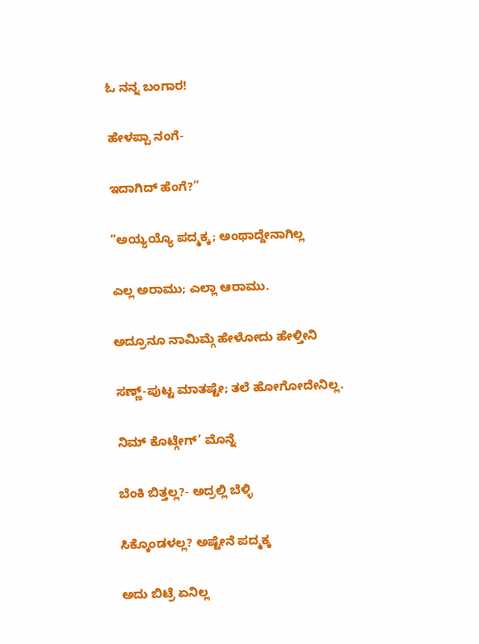ಓ ನನ್ನ ಬಂಗಾರ!

ಹೇಳಪ್ಪಾ ನಂಗೆ-

ಇದಾಗಿದ್ ಹೆಂಗೆ?”

“ಅಯ್ಯಯ್ಯೊ ಪದ್ಮಕ್ಕ; ಅಂಥಾದ್ದೇನಾಗಿಲ್ಲ

ಎಲ್ಲ ಅರಾಮು; ಎಲ್ಲಾ ಆರಾಮು.

ಅದ್ರೂನೂ ನಾಮಿಮ್ಗೆ ಹೇಳೋದು ಹೇಳ್ತೀನಿ

ಸಣ್ಣ್-ಪುಟ್ಟ ಮಾತಷ್ಟೇ; ತಲೆ ಹೋಗೋದೇನಿಲ್ಲ.

ನಿಮ್ ಕೊಟ್ಗೇಗ್’ ಮೊನ್ನೆ

ಬೆಂಕಿ ಬಿತ್ತಲ್ಲ?- ಅದ್ರಲ್ಲಿ ಬೆಳ್ಳಿ

ಸಿಕ್ಕೊಂಡಳಲ್ಲ? ಅಷ್ಟೇನೆ ಪದ್ಮಕ್ಕ

ಅದು ಬಿಟ್ರೆ ಏನಿಲ್ಲ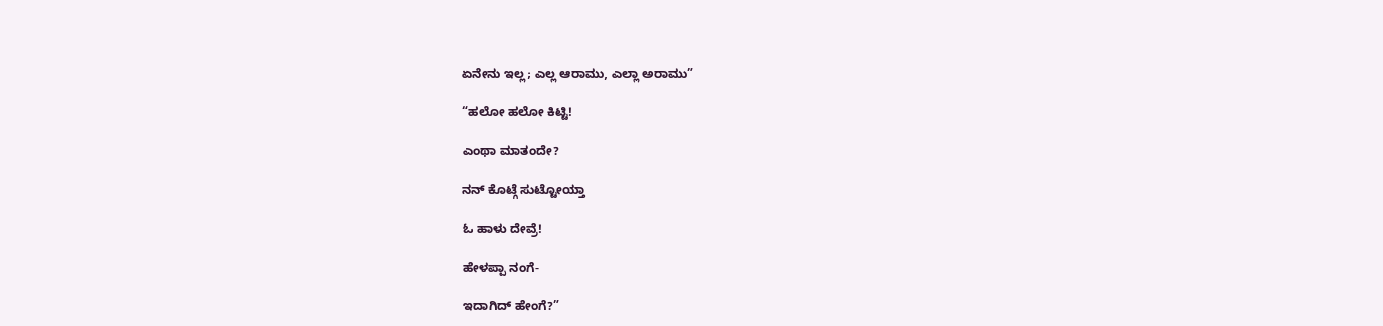ಏನೇನು ಇಲ್ಲ; ಎಲ್ಲ ಆರಾಮು, ಎಲ್ಲಾ ಅರಾಮು”

“ಹಲೋ ಹಲೋ ಕಿಟ್ಟಿ!

ಎಂಥಾ ಮಾತಂದೇ?

ನನ್ ಕೊಟ್ಗೆ ಸುಟ್ಟೋಯ್ತಾ

ಓ ಹಾಳು ದೇವ್ರೆ!

ಹೇಳಪ್ಪಾ ನಂಗೆ-

ಇದಾಗಿದ್ ಹೇಂಗೆ?”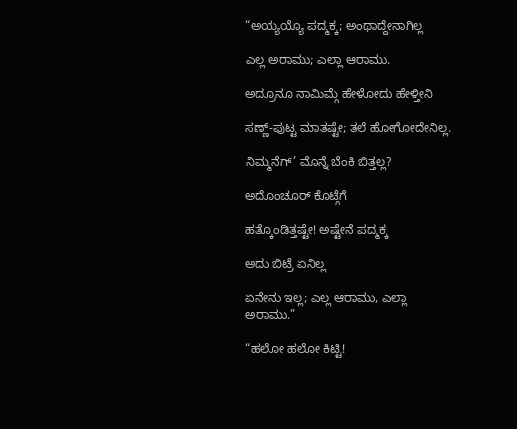“ಅಯ್ಯಯ್ಯೊ ಪದ್ಮಕ್ಕ; ಅಂಥಾದ್ದೇನಾಗಿಲ್ಲ

ಎಲ್ಲ ಅರಾಮು; ಎಲ್ಲಾ ಆರಾಮು.

ಅದ್ರೂನೂ ನಾಮಿಮ್ಗೆ ಹೇಳೋದು ಹೇಳ್ತೀನಿ

ಸಣ್ಣ್-ಪುಟ್ಟ ಮಾತಷ್ಟೇ; ತಲೆ ಹೋಗೋದೇನಿಲ್ಲ.

ನಿಮ್ಮನೆಗ್’ ಮೊನ್ನೆ ಬೆಂಕಿ ಬಿತ್ತಲ್ಲ?

ಅದೊಂಚೂರ್ ಕೊಟ್ಗೆಗೆ

ಹತ್ಕೊಂಡಿತ್ತಷ್ಟೇ! ಅಷ್ಟೇನೆ ಪದ್ಮಕ್ಕ

ಅದು ಬಿಟ್ರೆ ಏನಿಲ್ಲ

ಏನೇನು ಇಲ್ಲ; ಎಲ್ಲ ಆರಾಮು, ಎಲ್ಲಾ ಅರಾಮು.”

“ಹಲೋ ಹಲೋ ಕಿಟ್ಟಿ!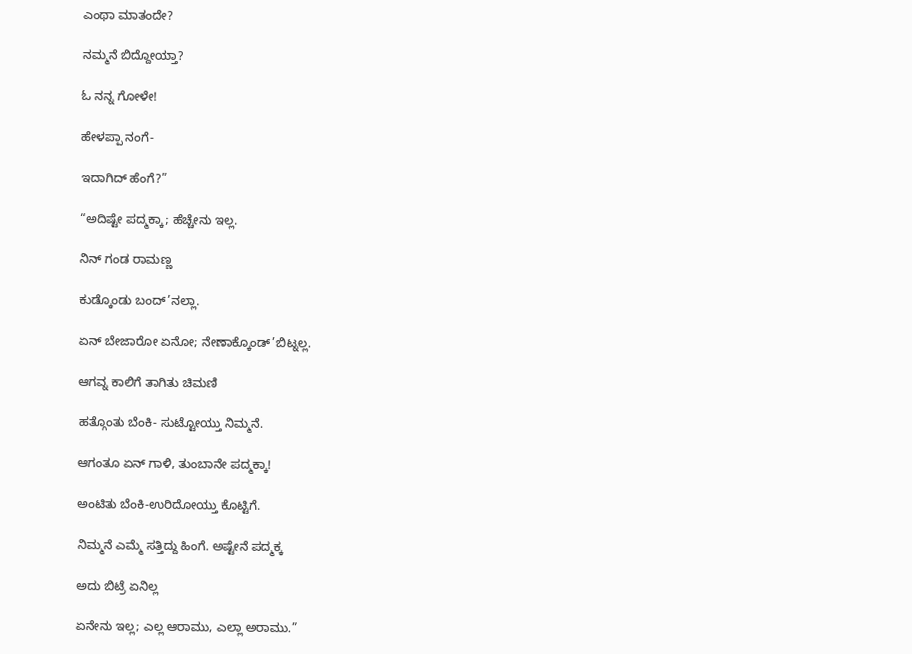ಎಂಥಾ ಮಾತಂದೇ?

ನಮ್ಮನೆ ಬಿದ್ದೋಯ್ತಾ?

ಓ ನನ್ನ ಗೋಳೇ!

ಹೇಳಪ್ಪಾ ನಂಗೆ-

ಇದಾಗಿದ್ ಹೆಂಗೆ?”

“ಅದಿಷ್ಟೇ ಪದ್ಮಕ್ಕಾ; ಹೆಚ್ಚೇನು ಇಲ್ಲ.

ನಿನ್ ಗಂಡ ರಾಮಣ್ಣ

ಕುಡ್ಕೊಂಡು ಬಂದ್’ನಲ್ಲಾ.

ಏನ್ ಬೇಜಾರೋ ಏನೋ; ನೇಣಾಕ್ಕೊಂಡ್’ಬಿಟ್ನಲ್ಲ.

ಆಗವ್ನ ಕಾಲಿಗೆ ತಾಗಿತು ಚಿಮಣಿ

ಹತ್ಗೊಂತು ಬೆಂಕಿ- ಸುಟ್ಟೋಯ್ತು ನಿಮ್ಮನೆ.

ಆಗಂತೂ ಏನ್ ಗಾಳಿ, ತುಂಬಾನೇ ಪದ್ಮಕ್ಕಾ!

ಅಂಟಿತು ಬೆಂಕಿ-ಉರಿದೋಯ್ತು ಕೊಟ್ಟಿಗೆ.

ನಿಮ್ಮನೆ ಎಮ್ಮೆ ಸತ್ತಿದ್ದು ಹಿಂಗೆ. ಅಷ್ಟೇನೆ ಪದ್ಮಕ್ಕ

ಅದು ಬಿಟ್ರೆ ಏನಿಲ್ಲ

ಏನೇನು ಇಲ್ಲ; ಎಲ್ಲ ಆರಾಮು, ಎಲ್ಲಾ ಅರಾಮು.”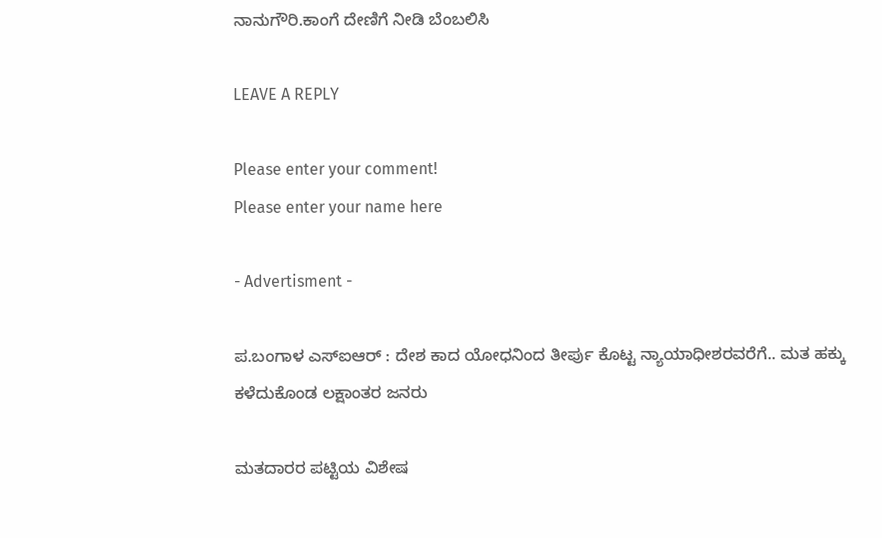ನಾನುಗೌರಿ.ಕಾಂಗೆ ದೇಣಿಗೆ ನೀಡಿ ಬೆಂಬಲಿಸಿ

LEAVE A REPLY

Please enter your comment!
Please enter your name here

- Advertisment -

ಪ.ಬಂಗಾಳ ಎಸ್‌ಐಆರ್‌ : ದೇಶ ಕಾದ ಯೋಧನಿಂದ ತೀರ್ಪು ಕೊಟ್ಟ ನ್ಯಾಯಾಧೀಶರವರೆಗೆ.. ಮತ ಹಕ್ಕು ಕಳೆದುಕೊಂಡ ಲಕ್ಷಾಂತರ ಜನರು

ಮತದಾರರ ಪಟ್ಟಿಯ ವಿಶೇಷ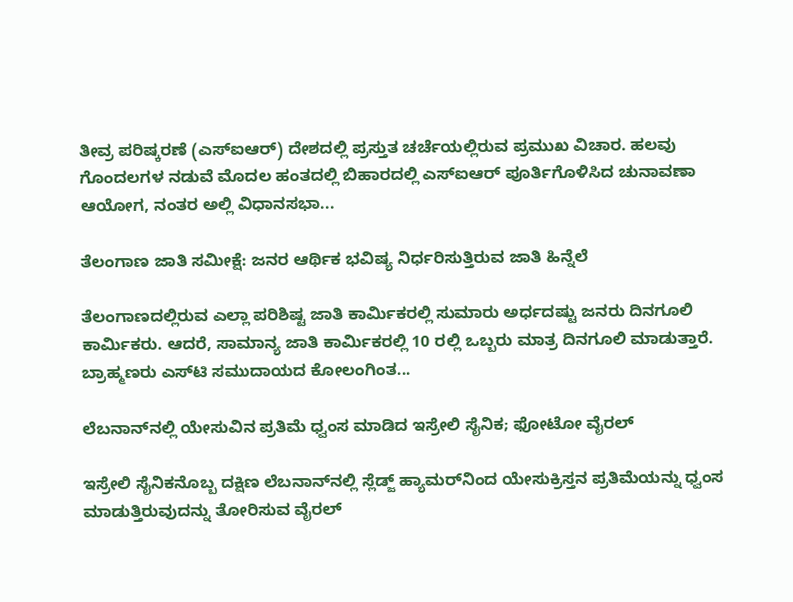ತೀವ್ರ ಪರಿಷ್ಕರಣೆ (ಎಸ್‌ಐಆರ್‌) ದೇಶದಲ್ಲಿ ಪ್ರಸ್ತುತ ಚರ್ಚೆಯಲ್ಲಿರುವ ಪ್ರಮುಖ ವಿಚಾರ. ಹಲವು ಗೊಂದಲಗಳ ನಡುವೆ ಮೊದಲ ಹಂತದಲ್ಲಿ ಬಿಹಾರದಲ್ಲಿ ಎಸ್‌ಐಆರ್‌ ಪೂರ್ತಿಗೊಳಿಸಿದ ಚುನಾವಣಾ ಆಯೋಗ, ನಂತರ ಅಲ್ಲಿ ವಿಧಾನಸಭಾ...

ತೆಲಂಗಾಣ ಜಾತಿ ಸಮೀಕ್ಷೆ: ಜನರ ಆರ್ಥಿಕ ಭವಿಷ್ಯ ನಿರ್ಧರಿಸುತ್ತಿರುವ ಜಾತಿ ಹಿನ್ನೆಲೆ

ತೆಲಂಗಾಣದಲ್ಲಿರುವ ಎಲ್ಲಾ ಪರಿಶಿಷ್ಟ ಜಾತಿ ಕಾರ್ಮಿಕರಲ್ಲಿ ಸುಮಾರು ಅರ್ಧದಷ್ಟು ಜನರು ದಿನಗೂಲಿ ಕಾರ್ಮಿಕರು. ಆದರೆ, ಸಾಮಾನ್ಯ ಜಾತಿ ಕಾರ್ಮಿಕರಲ್ಲಿ 10 ರಲ್ಲಿ ಒಬ್ಬರು ಮಾತ್ರ ದಿನಗೂಲಿ ಮಾಡುತ್ತಾರೆ. ಬ್ರಾಹ್ಮಣರು ಎಸ್‌ಟಿ ಸಮುದಾಯದ ಕೋಲಂಗಿಂತ...

ಲೆಬನಾನ್‌ನಲ್ಲಿ ಯೇಸುವಿನ ಪ್ರತಿಮೆ ಧ್ವಂಸ ಮಾಡಿದ ಇಸ್ರೇಲಿ ಸೈನಿಕ; ಫೋಟೋ ವೈರಲ್

ಇಸ್ರೇಲಿ ಸೈನಿಕನೊಬ್ಬ ದಕ್ಷಿಣ ಲೆಬನಾನ್‌ನಲ್ಲಿ ಸ್ಲೆಡ್ಜ್ ಹ್ಯಾಮರ್‌ನಿಂದ ಯೇಸುಕ್ರಿಸ್ತನ ಪ್ರತಿಮೆಯನ್ನು ಧ್ವಂಸ ಮಾಡುತ್ತಿರುವುದನ್ನು ತೋರಿಸುವ ವೈರಲ್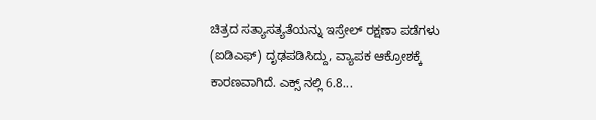ಚಿತ್ರದ ಸತ್ಯಾಸತ್ಯತೆಯನ್ನು ಇಸ್ರೇಲ್ ರಕ್ಷಣಾ ಪಡೆಗಳು (ಐಡಿಎಫ್‌) ದೃಢಪಡಿಸಿದ್ದು, ವ್ಯಾಪಕ ಆಕ್ರೋಶಕ್ಕೆ ಕಾರಣವಾಗಿದೆ. ಎಕ್ಸ್ ನಲ್ಲಿ 6.8...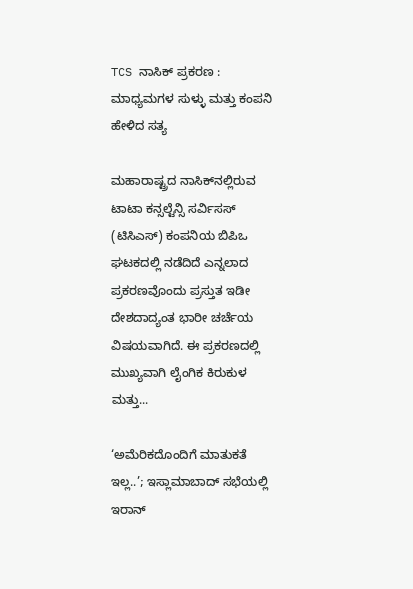TCS ನಾಸಿಕ್ ಪ್ರಕರಣ : ಮಾಧ್ಯಮಗಳ ಸುಳ್ಳು ಮತ್ತು ಕಂಪನಿ ಹೇಳಿದ ಸತ್ಯ

ಮಹಾರಾಷ್ಟ್ರದ ನಾಸಿಕ್‌ನಲ್ಲಿರುವ ಟಾಟಾ ಕನ್ಸಲ್ಟೆನ್ಸಿ ಸರ್ವಿಸಸ್ (ಟಿಸಿಎಸ್‌) ಕಂಪನಿಯ ಬಿಪಿಒ ಘಟಕದಲ್ಲಿ ನಡೆದಿದೆ ಎನ್ನಲಾದ ಪ್ರಕರಣವೊಂದು ಪ್ರಸ್ತುತ ಇಡೀ ದೇಶದಾದ್ಯಂತ ಭಾರೀ ಚರ್ಚೆಯ ವಿಷಯವಾಗಿದೆ. ಈ ಪ್ರಕರಣದಲ್ಲಿ ಮುಖ್ಯವಾಗಿ ಲೈಂಗಿಕ ಕಿರುಕುಳ ಮತ್ತು...

‘ಅಮೆರಿಕದೊಂದಿಗೆ ಮಾತುಕತೆ ಇಲ್ಲ..’; ಇಸ್ಲಾಮಾಬಾದ್‌ ಸಭೆಯಲ್ಲಿ ಇರಾನ್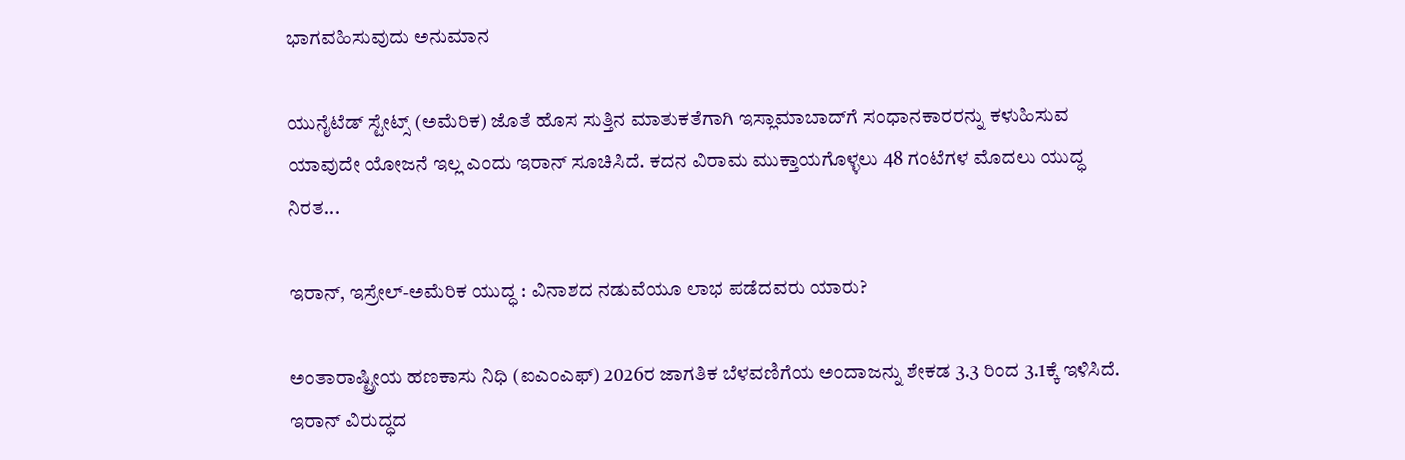ಭಾಗವಹಿಸುವುದು ಅನುಮಾನ

ಯುನೈಟೆಡ್ ಸ್ಟೇಟ್ಸ್ (ಅಮೆರಿಕ) ಜೊತೆ ಹೊಸ ಸುತ್ತಿನ ಮಾತುಕತೆಗಾಗಿ ಇಸ್ಲಾಮಾಬಾದ್‌ಗೆ ಸಂಧಾನಕಾರರನ್ನು ಕಳುಹಿಸುವ ಯಾವುದೇ ಯೋಜನೆ ಇಲ್ಲ ಎಂದು ಇರಾನ್ ಸೂಚಿಸಿದೆ. ಕದನ ವಿರಾಮ ಮುಕ್ತಾಯಗೊಳ್ಳಲು 48 ಗಂಟೆಗಳ ಮೊದಲು ಯುದ್ಧ ನಿರತ...

ಇರಾನ್, ಇಸ್ರೇಲ್-ಅಮೆರಿಕ ಯುದ್ಧ : ವಿನಾಶದ ನಡುವೆಯೂ ಲಾಭ ಪಡೆದವರು ಯಾರು?

ಅಂತಾರಾಷ್ಟ್ರೀಯ ಹಣಕಾಸು ನಿಧಿ (ಐಎಂಎಫ್‌) 2026ರ ಜಾಗತಿಕ ಬೆಳವಣಿಗೆಯ ಅಂದಾಜನ್ನು ಶೇಕಡ 3.3 ರಿಂದ 3.1ಕ್ಕೆ ಇಳಿಸಿದೆ. ಇರಾನ್ ವಿರುದ್ಧದ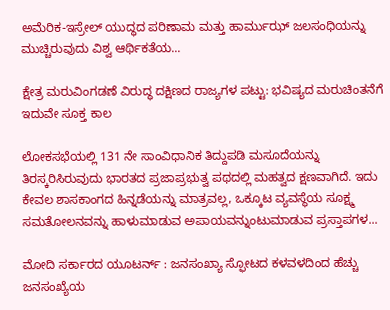ಅಮೆರಿಕ-ಇಸ್ರೇಲ್ ಯುದ್ಧದ ಪರಿಣಾಮ ಮತ್ತು ಹಾರ್ಮುಝ್ ಜಲಸಂಧಿಯನ್ನು ಮುಚ್ಚಿರುವುದು ವಿಶ್ವ ಆರ್ಥಿಕತೆಯ...

ಕ್ಷೇತ್ರ ಮರುವಿಂಗಡಣೆ ವಿರುದ್ಧ ದಕ್ಷಿಣದ ರಾಜ್ಯಗಳ ಪಟ್ಟು: ಭವಿಷ್ಯದ ಮರುಚಿಂತನೆಗೆ ಇದುವೇ ಸೂಕ್ತ ಕಾಲ

ಲೋಕಸಭೆಯಲ್ಲಿ 131 ನೇ ಸಾಂವಿಧಾನಿಕ ತಿದ್ದುಪಡಿ ಮಸೂದೆಯನ್ನು ತಿರಸ್ಕರಿಸಿರುವುದು ಭಾರತದ ಪ್ರಜಾಪ್ರಭುತ್ವ ಪಥದಲ್ಲಿ ಮಹತ್ವದ ಕ್ಷಣವಾಗಿದೆ. ಇದು ಕೇವಲ ಶಾಸಕಾಂಗದ ಹಿನ್ನಡೆಯನ್ನು ಮಾತ್ರವಲ್ಲ, ಒಕ್ಕೂಟ ವ್ಯವಸ್ಥೆಯ ಸೂಕ್ಷ್ಮ ಸಮತೋಲನವನ್ನು ಹಾಳುಮಾಡುವ ಅಪಾಯವನ್ನುಂಟುಮಾಡುವ ಪ್ರಸ್ತಾಪಗಳ...

ಮೋದಿ ಸರ್ಕಾರದ ಯೂಟರ್ನ್ : ಜನಸಂಖ್ಯಾ ಸ್ಫೋಟದ ಕಳವಳದಿಂದ ಹೆಚ್ಚು ಜನಸಂಖ್ಯೆಯ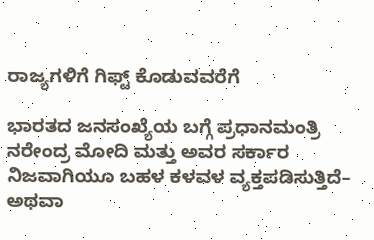ರಾಜ್ಯಗಳಿಗೆ ಗಿಫ್ಟ್ ಕೊಡುವವರೆಗೆ

ಭಾರತದ ಜನಸಂಖ್ಯೆಯ ಬಗ್ಗೆ ಪ್ರಧಾನಮಂತ್ರಿ ನರೇಂದ್ರ ಮೋದಿ ಮತ್ತು ಅವರ ಸರ್ಕಾರ ನಿಜವಾಗಿಯೂ ಬಹಳ ಕಳವಳ ವ್ಯಕ್ತಪಡಿಸುತ್ತಿದೆ– ಅಥವಾ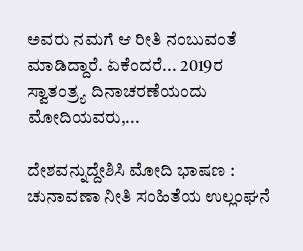ಅವರು ನಮಗೆ ಆ ರೀತಿ ನಂಬುವಂತೆ ಮಾಡಿದ್ದಾರೆ. ಏಕೆಂದರೆ... 2019ರ ಸ್ವಾತಂತ್ರ್ಯ ದಿನಾಚರಣೆಯಂದು ಮೋದಿಯವರು,...

ದೇಶವನ್ನುದ್ದೇಶಿಸಿ ಮೋದಿ ಭಾಷಣ : ಚುನಾವಣಾ ನೀತಿ ಸಂಹಿತೆಯ ಉಲ್ಲಂಘನೆ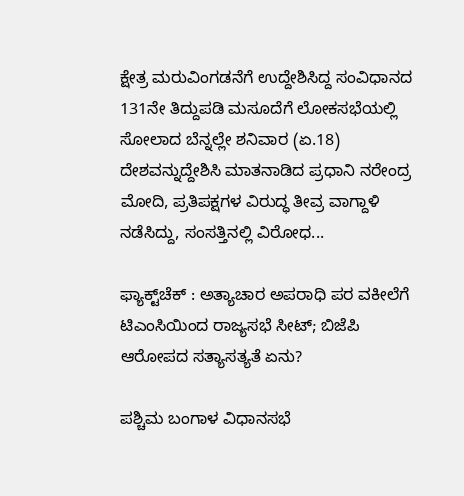ಕ್ಷೇತ್ರ ಮರುವಿಂಗಡನೆಗೆ ಉದ್ದೇಶಿಸಿದ್ದ ಸಂವಿಧಾನದ 131ನೇ ತಿದ್ದುಪಡಿ ಮಸೂದೆಗೆ ಲೋಕಸಭೆಯಲ್ಲಿ ಸೋಲಾದ ಬೆನ್ನಲ್ಲೇ ಶನಿವಾರ (ಏ.18) ದೇಶವನ್ನುದ್ದೇಶಿಸಿ ಮಾತನಾಡಿದ ಪ್ರಧಾನಿ ನರೇಂದ್ರ ಮೋದಿ, ಪ್ರತಿಪಕ್ಷಗಳ ವಿರುದ್ಧ ತೀವ್ರ ವಾಗ್ದಾಳಿ ನಡೆಸಿದ್ದು, ಸಂಸತ್ತಿನಲ್ಲಿ ವಿರೋಧ...

ಫ್ಯಾಕ್ಟ್‌ಚೆಕ್ : ಅತ್ಯಾಚಾರ ಅಪರಾಧಿ ಪರ ವಕೀಲೆಗೆ ಟಿಎಂಸಿಯಿಂದ ರಾಜ್ಯಸಭೆ ಸೀಟ್; ಬಿಜೆಪಿ ಆರೋಪದ ಸತ್ಯಾಸತ್ಯತೆ ಏನು?

ಪಶ್ಚಿಮ ಬಂಗಾಳ ವಿಧಾನಸಭೆ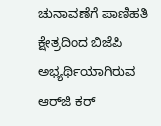ಚುನಾವಣೆಗೆ ಪಾಣಿಹತಿ ಕ್ಷೇತ್ರದಿಂದ ಬಿಜೆಪಿ ಅಭ್ಯರ್ಥಿಯಾಗಿರುವ ಆರ್‌ಜಿ ಕರ್‌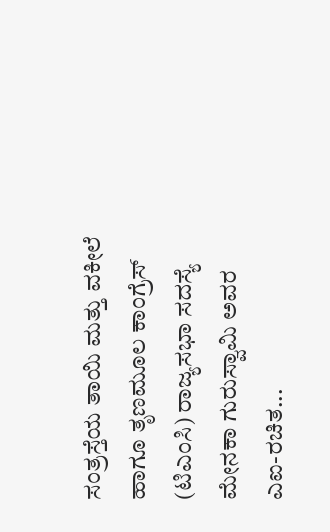ಸಂತ್ರಸ್ತೆಯ ತಾಯಿ ಮತ್ತು ವಕೀಲೆ ಹಾಗೂ ತೃಣಮೂಲ ಕಾಂಗ್ರೆಸ್ (ಟಿಎಂಸಿ) ರಾಜ್ಯಸಭಾ ಸದಸ್ಯೆ ಮೇನಕಾ ಗುರುಸ್ವಾಮಿ ಅವರ ಎಐ-ರಚಿತ...